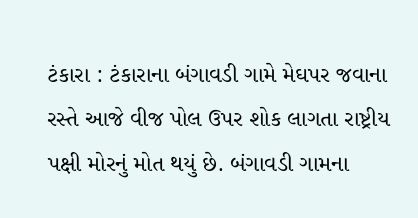ટંકારા : ટંકારાના બંગાવડી ગામે મેઘપર જવાના રસ્તે આજે વીજ પોલ ઉપર શોક લાગતા રાષ્ટ્રીય પક્ષી મોરનું મોત થયું છે. બંગાવડી ગામના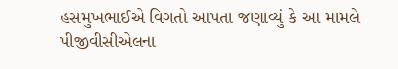હસમુખભાઈએ વિગતો આપતા જણાવ્યું કે આ મામલે પીજીવીસીએલના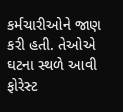કર્મચારીઓને જાણ કરી હતી. તેઓએ ઘટના સ્થળે આવી ફોરેસ્ટ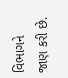વિભાગને જાણ કરી છે.